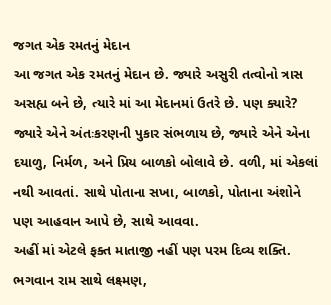જગત એક રમતનું મેદાન
આ જગત એક રમતનું મેદાન છે. જ્યારે અસુરી તત્વોનો ત્રાસ અસહ્ય બને છે, ત્યારે માં આ મેદાનમાં ઉતરે છે. પણ ક્યારે? જ્યારે એને અંતઃકરણની પુકાર સંભળાય છે, જ્યારે એને એના દયાળુ, નિર્મળ, અને પ્રિય બાળકો બોલાવે છે. વળી, માં એકલાં નથી આવતાં. સાથે પોતાના સખા, બાળકો, પોતાના અંશોને પણ આહવાન આપે છે, સાથે આવવા.
અહીં માં એટલે ફક્ત માતાજી નહીં પણ પરમ દિવ્ય શક્તિ.
ભગવાન રામ સાથે લક્ષ્મણ,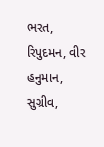ભરત, રિપુદમન, વીર હનુમાન, સુગ્રીવ,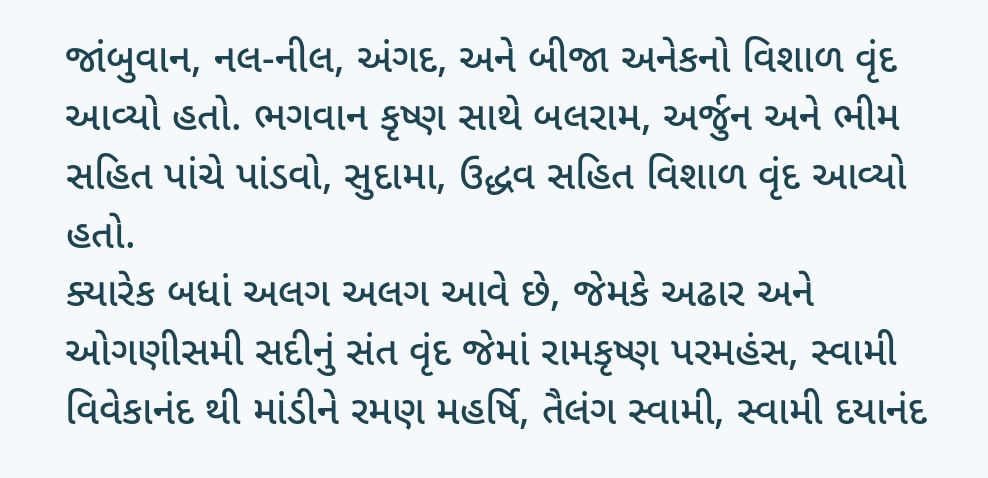જાંબુવાન, નલ-નીલ, અંગદ, અને બીજા અનેકનો વિશાળ વૃંદ આવ્યો હતો. ભગવાન કૃષ્ણ સાથે બલરામ, અર્જુન અને ભીમ સહિત પાંચે પાંડવો, સુદામા, ઉદ્ધવ સહિત વિશાળ વૃંદ આવ્યો હતો.
ક્યારેક બધાં અલગ અલગ આવે છે, જેમકે અઢાર અને ઓગણીસમી સદીનું સંત વૃંદ જેમાં રામકૃષ્ણ પરમહંસ, સ્વામી વિવેકાનંદ થી માંડીને રમણ મહર્ષિ, તૈલંગ સ્વામી, સ્વામી દયાનંદ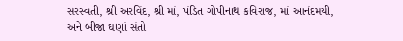સરસ્વતી, શ્રી અરવિંદ, શ્રી માં, પંડિત ગોપીનાથ કવિરાજ, માં આનંદમયી, અને બીજા ઘણાં સંતો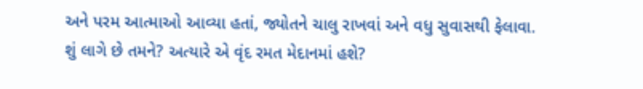અને પરમ આત્માઓ આવ્યા હતાં, જ્યોતને ચાલુ રાખવાં અને વધુ સુવાસથી ફેલાવા.
શું લાગે છે તમને? અત્યારે એ વૃંદ રમત મેદાનમાં હશે?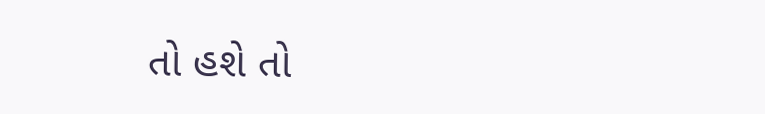તો હશે તો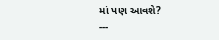માં પણ આવશે?
---